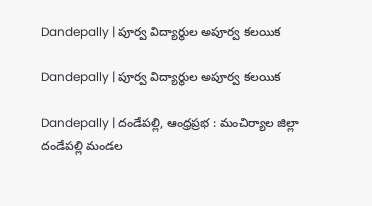Dandepally | పూర్వ విద్యార్థుల అపూర్వ కలయిక

Dandepally | పూర్వ విద్యార్థుల అపూర్వ కలయిక

Dandepally | దండేపల్లి, ఆంధ్రప్రభ : మంచిర్యాల జిల్లా దండేపల్లి మండల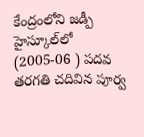కేంద్రంలోని జడ్పీ హైస్కూల్‌లో (2005-06 ) పదవ తరగతి చదివిన పూర్వ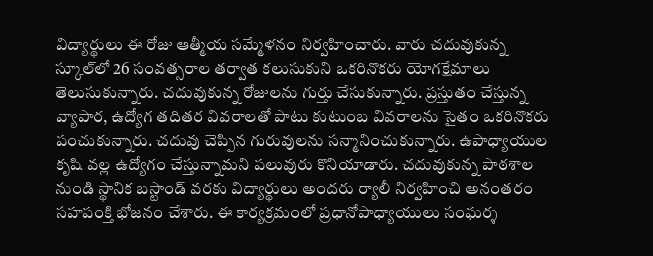విద్యార్థులు ఈ రోజు ఆత్మీయ సమ్మేళనం నిర్వహించారు. వారు చదువుకున్న స్కూల్‌లో 26 సంవత్సరాల తర్వాత కలుసుకుని ఒకరినొకరు యోగక్షేమాలు తెలుసుకున్నారు. చదువుకున్న రోజులను గుర్తు చేసుకున్నారు. ప్రస్తుతం చేస్తున్న వ్యాపార, ఉద్యోగ తదితర వివరాలతో పాటు కుటుంబ వివరాలను సైతం ఒకరినొకరు పంచుకున్నారు. చదువు చెప్పిన గురువులను సన్మానించుకున్నారు. ఉపాధ్యాయుల కృషి వల్ల ఉద్యోగం చేస్తున్నామని పలువురు కొనియాడారు. చదువుకున్న పాఠశాల నుండి స్థానిక బస్టాండ్ వరకు విద్యార్థులు అందరు ర్యాలీ నిర్వహించి అనంతరం సహపంక్తి భోజనం చేశారు. ఈ కార్యక్రమంలో ప్రధానోపాధ్యాయులు సంఘర్శ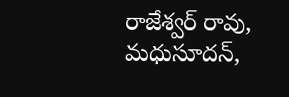రాజేశ్వర్ రావు, మధుసూదన్,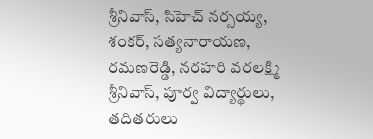శ్రీనివాస్, సిహెచ్ నర్సయ్య, శంకర్, సత్యనారాయణ, రమణరెడ్డి, నరహరి వరలక్ష్మి శ్రీనివాస్, పూర్వ విద్యార్థులు, తదితరులు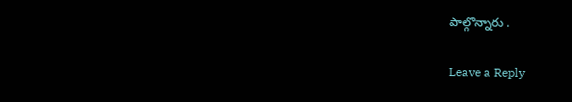పాల్గొన్నారు .

Leave a Reply